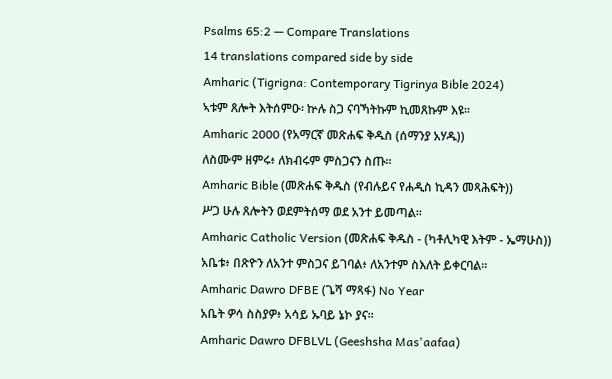Psalms 65:2 — Compare Translations
14 translations compared side by side
Amharic (Tigrigna: Contemporary Tigrinya Bible 2024)
ኣቱም ጸሎት እትሰምዑ፡ ኵሉ ስጋ ናባኻትኩም ኪመጸኩም እዩ።
Amharic 2000 (የአማርኛ መጽሐፍ ቅዱስ (ሰማንያ አሃዱ))
ለስሙም ዘምሩ፥ ለክብሩም ምስጋናን ስጡ።
Amharic Bible (መጽሐፍ ቅዱስ (የብሉይና የሐዲስ ኪዳን መጻሕፍት))
ሥጋ ሁሉ ጸሎትን ወደምትሰማ ወደ አንተ ይመጣል።
Amharic Catholic Version (መጽሐፍ ቅዱስ - (ካቶሊካዊ እትም - ኤማሁስ))
አቤቱ፥ በጽዮን ለአንተ ምስጋና ይገባል፥ ለአንተም ስእለት ይቀርባል።
Amharic Dawro DFBE (ጌሻ ማጻፋ) No Year
አቤት ዎሳ ስስያዎ፥ አሳይ ኡባይ ኔኮ ያና።
Amharic Dawro DFBLVL (Geeshsha Mas'aafaa)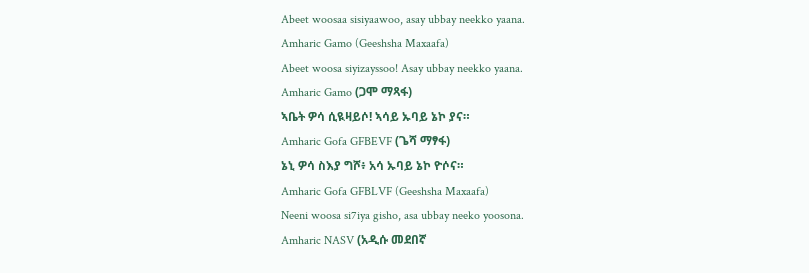Abeet woosaa sisiyaawoo, asay ubbay neekko yaana.
Amharic Gamo (Geeshsha Maxaafa)
Abeet woosa siyizayssoo! Asay ubbay neekko yaana.
Amharic Gamo (ጋሞ ማጻፋ)
ኣቤት ዎሳ ሲዪዛይሶ! ኣሳይ ኡባይ ኔኮ ያና።
Amharic Gofa GFBEVF (ጌሻ ማፃፋ)
ኔኒ ዎሳ ስእያ ግሾ፥ አሳ ኡባይ ኔኮ ዮሶና።
Amharic Gofa GFBLVF (Geeshsha Maxaafa)
Neeni woosa si7iya gisho, asa ubbay neeko yoosona.
Amharic NASV (አዲሱ መደበኛ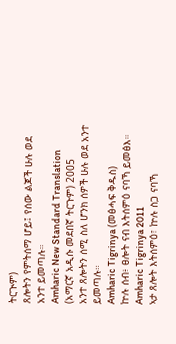ትርጒም)
ጸሎትን የምትሰማ ሆይ፤ የሰው ልጆች ሁሉ ወደ አንተ ይመጣሉ።
Amharic New Standard Translation (አማርኛ አዲሱ መደበኛ ትርጉም) 2005
አንተ ጸሎትን ሰሚ ስለ ሆንክ ሰዎች ሁሉ ወደ አንተ ይመጣሉ።
Amharic Tigrinya (መፅሓፍ ቅዱስ)
ኵሉ ሰብ፥ ፀሎት ናብ እትሰምዕ ናባኻ ይመፅእ።
Amharic Tigrinya 2011
ኣታ ጸሎት እትሰምዕ፣ ኵሉ ስጋ ናባኻ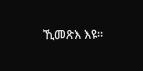ኺመጽእ እዩ።